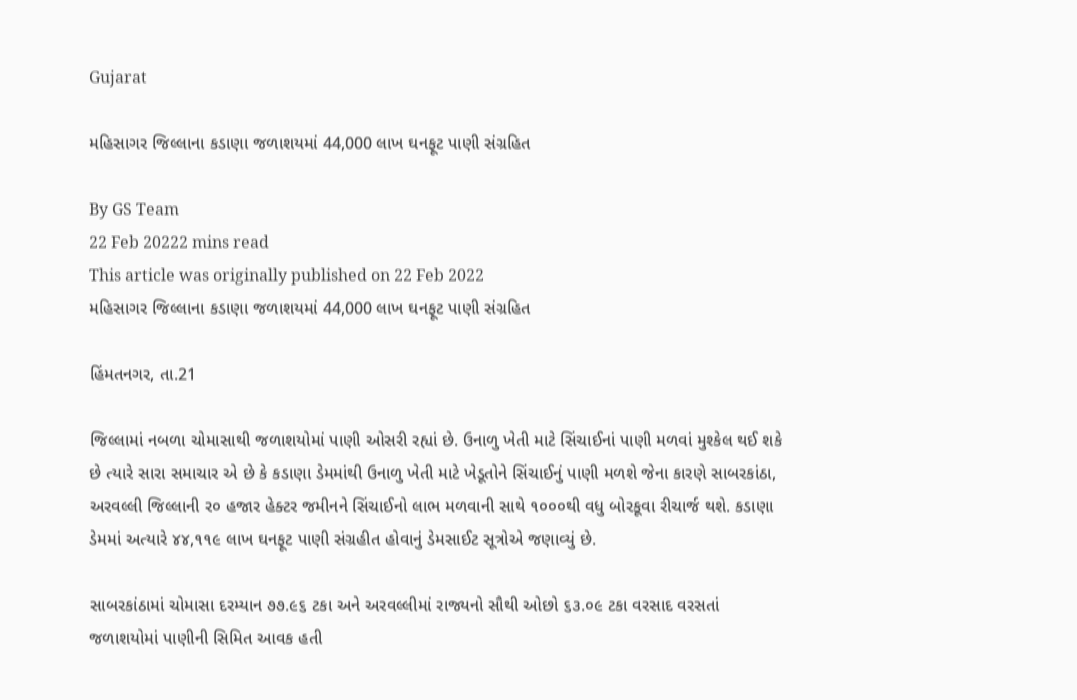Gujarat

મહિસાગર જિલ્લાના કડાણા જળાશયમાં 44,000 લાખ ઘનફૂટ પાણી સંગ્રહિત

By GS Team
22 Feb 20222 mins read
This article was originally published on 22 Feb 2022
મહિસાગર જિલ્લાના કડાણા જળાશયમાં 44,000 લાખ ઘનફૂટ પાણી સંગ્રહિત

હિંમતનગર, તા.21

જિલ્લામાં નબળા ચોમાસાથી જળાશયોમાં પાણી ઓસરી રહ્યાં છે. ઉનાળુ ખેતી માટે સિંચાઈનાં પાણી મળવાં મુશ્કેલ થઈ શકે છે ત્યારે સારા સમાચાર એ છે કે કડાણા ડેમમાંથી ઉનાળુ ખેતી માટે ખેડૂતોને સિંચાઈનું પાણી મળશે જેના કારણે સાબરકાંઠા, અરવલ્લી જિલ્લાની ર૦ હજાર હેક્ટર જમીનને સિંચાઈનો લાભ મળવાની સાથે ૧૦૦૦થી વધુ બોરકૂવા રીચાર્જ થશે. કડાણા ડેમમાં અત્યારે ૪૪,૧૧૯ લાખ ઘનફૂટ પાણી સંગ્રહીત હોવાનું ડેમસાઈટ સૂત્રોએ જણાવ્યું છે.

સાબરકાંઠામાં ચોમાસા દરમ્યાન ૭૭.૯૬ ટકા અને અરવલ્લીમાં રાજ્યનો સૌથી ઓછો ૬૩.૦૯ ટકા વરસાદ વરસતાં જળાશયોમાં પાણીની સિમિત આવક હતી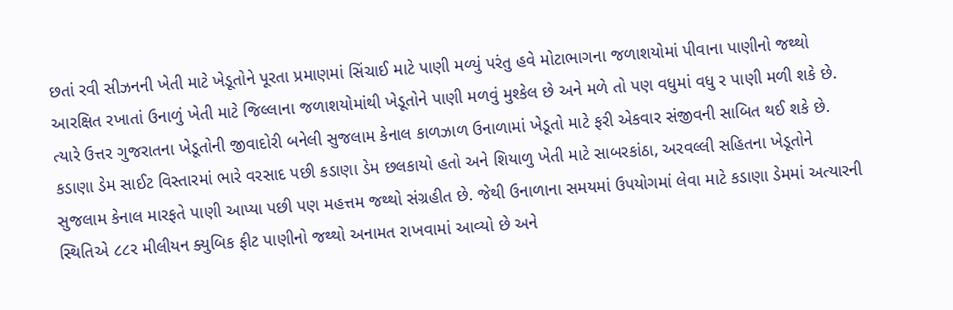છતાં રવી સીઝનની ખેતી માટે ખેડૂતોને પૂરતા પ્રમાણમાં સિંચાઈ માટે પાણી મળ્યું પરંતુ હવે મોટાભાગના જળાશયોમાં પીવાના પાણીનો જથ્થો આરક્ષિત રખાતાં ઉનાળું ખેતી માટે જિલ્લાના જળાશયોમાંથી ખેડૂતોને પાણી મળવું મુશ્કેલ છે અને મળે તો પણ વધુમાં વધુ ર પાણી મળી શકે છે. ત્યારે ઉત્તર ગુજરાતના ખેડૂતોની જીવાદોરી બનેલી સુજલામ કેનાલ કાળઝાળ ઉનાળામાં ખેડૂતો માટે ફરી એકવાર સંજીવની સાબિત થઈ શકે છે. કડાણા ડેમ સાઈટ વિસ્તારમાં ભારે વરસાદ પછી કડાણા ડેમ છલકાયો હતો અને શિયાળુ ખેતી માટે સાબરકાંઠા, અરવલ્લી સહિતના ખેડૂતોને સુજલામ કેનાલ મારફતે પાણી આપ્યા પછી પણ મહત્તમ જથ્થો સંગ્રહીત છે. જેથી ઉનાળાના સમયમાં ઉપયોગમાં લેવા માટે કડાણા ડેમમાં અત્યારની સ્થિતિએ ૮૮ર મીલીયન ક્યુબિક ફીટ પાણીનો જથ્થો અનામત રાખવામાં આવ્યો છે અને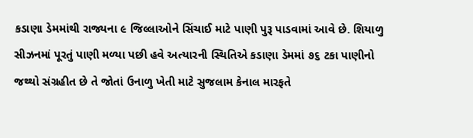કડાણા ડેમમાંથી રાજ્યના ૯ જિલ્લાઓને સિંચાઈ માટે પાણી પુરૂ પાડવામાં આવે છે. શિયાળુ સીઝનમાં પૂરતું પાણી મળ્યા પછી હવે અત્યારની સ્થિતિએ કડાણા ડેમમાં ૭૬ ટકા પાણીનો જથ્થો સંગ્રહીત છે તે જોતાં ઉનાળુ ખેતી માટે સુજલામ કેનાલ મારફતે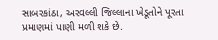સાબરકાંઠા, અરવલ્લી જિલ્લાના ખેડૂતોને પૂરતા પ્રમાણમાં પાણી મળી શકે છે.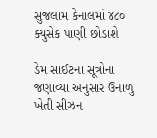સુજલામ કેનાલમાં ૪૮૦ ક્યુસેક પાણી છોડાશે

ડેમ સાઈટના સૂત્રોના જણાવ્યા અનુસાર ઉનાળુ ખેતી સીઝન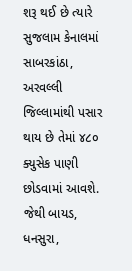શરૂ થઈ છે ત્યારે સુજલામ કેનાલમાં સાબરકાંઠા, અરવલ્લી જિલ્લામાંથી પસાર થાય છે તેમાં ૪૮૦ ક્યુસેક પાણી છોડવામાં આવશે. જેથી બાયડ, ધનસુરા,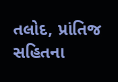તલોદ, પ્રાંતિજ સહિતના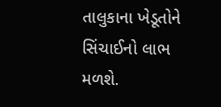તાલુકાના ખેડૂતોને સિંચાઈનો લાભ મળશે.